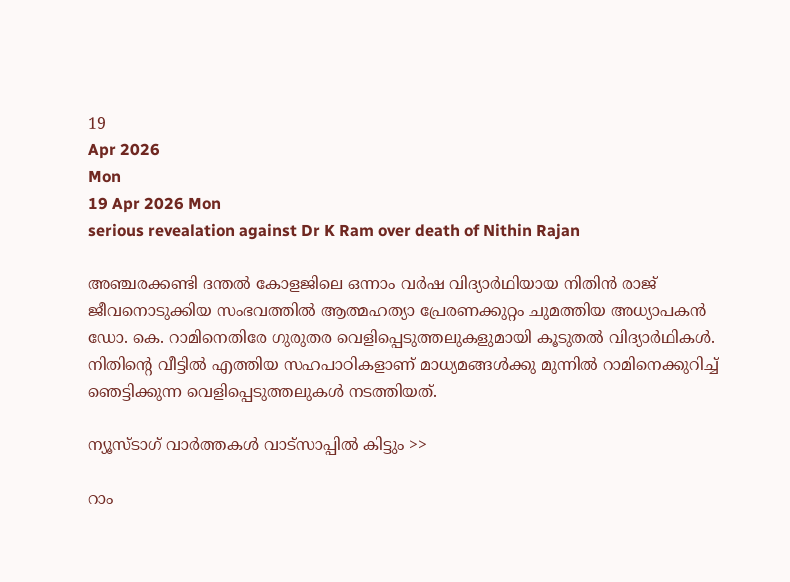19
Apr 2026
Mon
19 Apr 2026 Mon
serious revealation against Dr K Ram over death of Nithin Rajan

അഞ്ചരക്കണ്ടി ദന്തല്‍ കോളജിലെ ഒന്നാം വര്‍ഷ വിദ്യാര്‍ഥിയായ നിതിന്‍ രാജ് ജീവനൊടുക്കിയ സംഭവത്തില്‍ ആത്മഹത്യാ പ്രേരണക്കുറ്റം ചുമത്തിയ അധ്യാപകന്‍ ഡോ. കെ. റാമിനെതിരേ ഗുരുതര വെളിപ്പെടുത്തലുകളുമായി കൂടുതല്‍ വിദ്യാര്‍ഥികള്‍. നിതിന്റെ വീട്ടില്‍ എത്തിയ സഹപാഠികളാണ് മാധ്യമങ്ങള്‍ക്കു മുന്നില്‍ റാമിനെക്കുറിച്ച് ഞെട്ടിക്കുന്ന വെളിപ്പെടുത്തലുകള്‍ നടത്തിയത്.

ന്യൂസ്ടാഗ് വാര്‍ത്തകള്‍ വാട്‌സാപ്പില്‍ കിട്ടും >>

റാം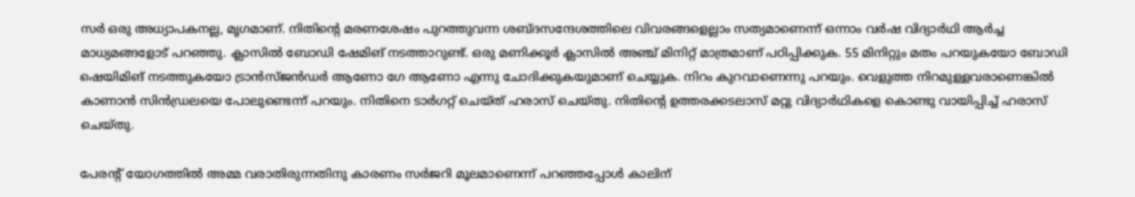സര്‍ ഒരു അധ്യാപകനല്ല, മൃഗമാണ്. നിതിന്റെ മരണശേഷം പുറത്തുവന്ന ശബ്ദസന്ദേശത്തിലെ വിവരങ്ങളെല്ലാം സത്യമാണെന്ന് ഒന്നാം വര്‍ഷ വിദ്യാര്‍ഥി ആര്‍ച്ച മാധ്യമങ്ങളോട് പറഞ്ഞു. ക്ലാസില്‍ ബോഡി ഷേമിങ് നടത്താറുണ്ട്. ഒരു മണിക്കൂര്‍ ക്ലാസില്‍ അഞ്ച് മിനിറ്റ് മാത്രമാണ് പഠിപ്പിക്കുക. 55 മിനിറ്റും മതം പറയുകയോ ബോഡി ഷെയിമിങ് നടത്തുകയോ ട്രാന്‍സ്ജന്‍ഡര്‍ ആണോ ഗേ ആണോ എന്നു ചോദിക്കുകയുമാണ് ചെയ്യുക. നിറം കുറവാണെന്നു പറയും. വെളുത്ത നിറമുള്ളവരാണെങ്കില്‍ കാണാന്‍ സിന്‍ഡ്രലയെ പോലുണ്ടെന്ന് പറയും. നിതിനെ ടാര്‍ഗറ്റ് ചെയ്ത് ഹരാസ് ചെയ്തു. നിതിന്റെ ഉത്തരക്കടലാസ് മറ്റു വിദ്യാര്‍ഥികളെ കൊണ്ടു വായിപ്പിച്ച് ഹരാസ് ചെയ്തു.

പേരന്റ് യോഗത്തില്‍ അമ്മ വരാതിരുന്നതിനു കാരണം സര്‍ജറി മൂലമാണെന്ന് പറഞ്ഞപ്പോള്‍ കാലിന്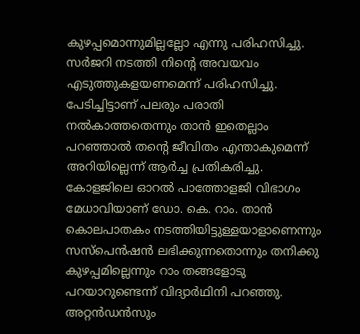കുഴപ്പമൊന്നുമില്ലല്ലോ എന്നു പരിഹസിച്ചു. സര്‍ജറി നടത്തി നിന്റെ അവയവം എടുത്തുകളയണമെന്ന് പരിഹസിച്ചു. പേടിച്ചിട്ടാണ് പലരും പരാതി നല്‍കാത്തതെന്നും താന്‍ ഇതെല്ലാം പറഞ്ഞാല്‍ തന്റെ ജീവിതം എന്താകുമെന്ന് അറിയില്ലെന്ന് ആര്‍ച്ച പ്രതികരിച്ചു. കോളജിലെ ഓറല്‍ പാത്തോളജി വിഭാഗം മേധാവിയാണ് ഡോ. കെ. റാം. താന്‍ കൊലപാതകം നടത്തിയിട്ടുള്ളയാളാണെന്നും സസ്‌പെന്‍ഷന്‍ ലഭിക്കുന്നതൊന്നും തനിക്കു കുഴപ്പമില്ലെന്നും റാം തങ്ങളോടു പറയാറുണ്ടെന്ന് വിദ്യാര്‍ഥിനി പറഞ്ഞു. അറ്റന്‍ഡന്‍സും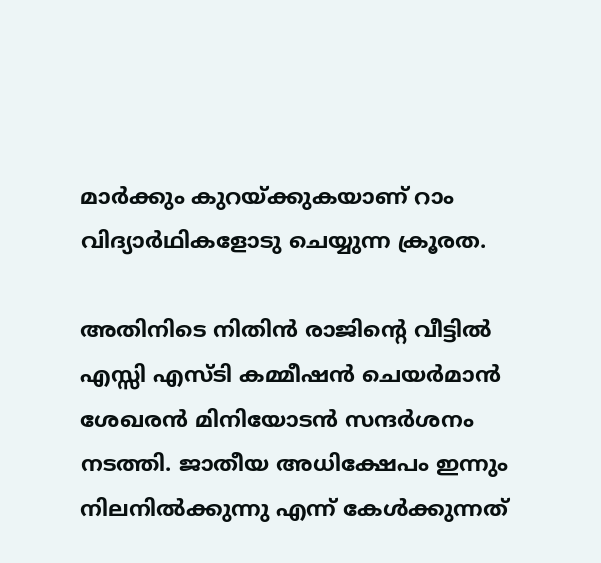മാര്‍ക്കും കുറയ്ക്കുകയാണ് റാം വിദ്യാര്‍ഥികളോടു ചെയ്യുന്ന ക്രൂരത.

അതിനിടെ നിതിന്‍ രാജിന്റെ വീട്ടില്‍ എസ്സി എസ്ടി കമ്മീഷന്‍ ചെയര്‍മാന്‍ ശേഖരന്‍ മിനിയോടന്‍ സന്ദര്‍ശനം നടത്തി. ജാതീയ അധിക്ഷേപം ഇന്നും നിലനില്‍ക്കുന്നു എന്ന് കേള്‍ക്കുന്നത്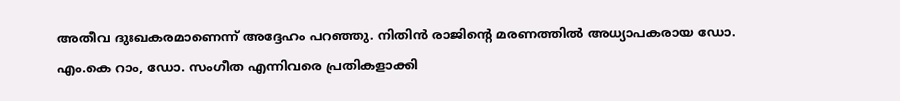അതീവ ദുഃഖകരമാണെന്ന് അദ്ദേഹം പറഞ്ഞു. നിതിന്‍ രാജിന്റെ മരണത്തില്‍ അധ്യാപകരായ ഡോ. എം.കെ റാം, ഡോ. സംഗീത എന്നിവരെ പ്രതികളാക്കി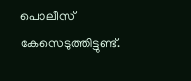പൊലീസ് കേസെടുത്തിട്ടുണ്ട്.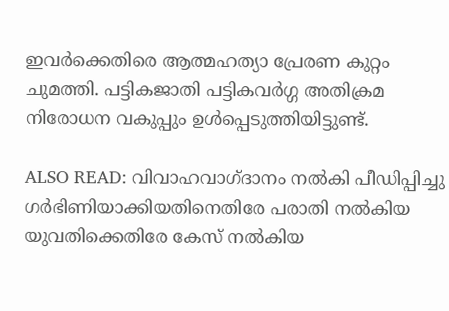ഇവര്‍ക്കെതിരെ ആത്മഹത്യാ പ്രേരണ കുറ്റം ചുമത്തി. പട്ടികജാതി പട്ടികവര്‍ഗ്ഗ അതിക്രമ നിരോധന വകുപ്പും ഉള്‍പ്പെടുത്തിയിട്ടുണ്ട്.

ALSO READ: വിവാഹവാഗ്ദാനം നല്‍കി പീഡിപ്പിച്ചു ഗര്‍ഭിണിയാക്കിയതിനെതിരേ പരാതി നല്‍കിയ യുവതിക്കെതിരേ കേസ് നല്‍കിയ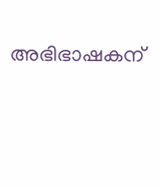അഭിഭാഷകന്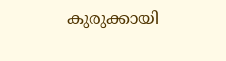കുരുക്കായി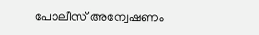പോലീസ് അന്വേഷണം